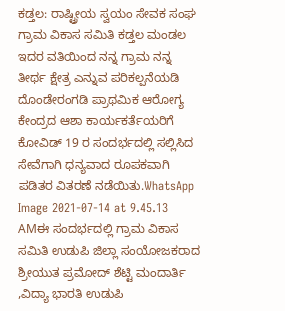ಕಡ್ತಲ: ರಾಷ್ಟ್ರೀಯ ಸ್ವಯಂ ಸೇವಕ ಸಂಘ ಗ್ರಾಮ ವಿಕಾಸ ಸಮಿತಿ ಕಡ್ತಲ ಮಂಡಲ ಇದರ ವತಿಯಿಂದ ನನ್ನ ಗ್ರಾಮ ನನ್ನ ತೀರ್ಥ ಕ್ಷೇತ್ರ ಎನ್ನುವ ಪರಿಕಲ್ಪನೆಯಡಿ ದೊಂಡೇರಂಗಡಿ ಪ್ರಾಥಮಿಕ ಆರೋಗ್ಯ ಕೇಂದ್ರದ ಆಶಾ ಕಾರ್ಯಕರ್ತೆಯರಿಗೆ ಕೋವಿಡ್ 19 ರ ಸಂದರ್ಭದಲ್ಲಿ ಸಲ್ಲಿಸಿದ ಸೇವೆಗಾಗಿ ಧನ್ಯವಾದ ರೂಪಕವಾಗಿ ಪಡಿತರ ವಿತರಣೆ ನಡೆಯಿತು.WhatsApp Image 2021-07-14 at 9.45.13 AMಈ ಸಂದರ್ಭದಲ್ಲಿ ಗ್ರಾಮ ವಿಕಾಸ ಸಮಿತಿ ಉಡುಪಿ ಜಿಲ್ಲಾ ಸಂಯೋಜಕರಾದ ಶ್ರೀಯುತ ಪ್ರಮೋದ್ ಶೆಟ್ಟಿ ಮಂದಾರ್ತಿ ,ವಿದ್ಯಾ ಭಾರತಿ ಉಡುಪಿ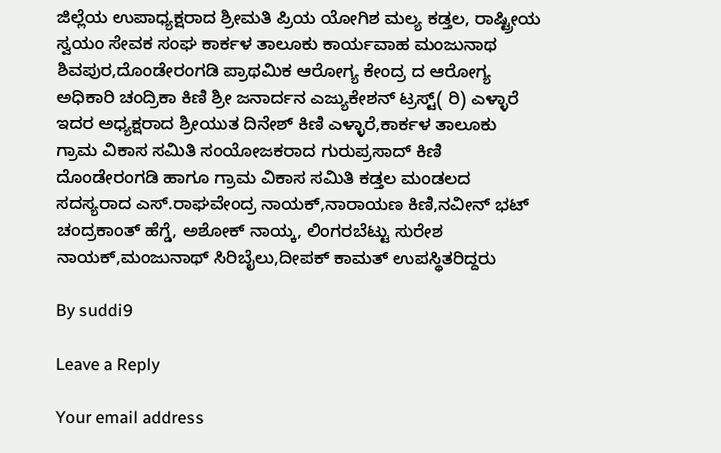ಜಿಲ್ಲೆಯ ಉಪಾಧ್ಯಕ್ಷರಾದ ಶ್ರೀಮತಿ ಪ್ರಿಯ ಯೋಗಿಶ ಮಲ್ಯ ಕಡ್ತಲ, ರಾಷ್ಟ್ರೀಯ ಸ್ವಯಂ ಸೇವಕ ಸಂಘ ಕಾರ್ಕಳ ತಾಲೂಕು ಕಾರ್ಯವಾಹ ಮಂಜುನಾಥ ಶಿವಪುರ,ದೊಂಡೇರಂಗಡಿ ಪ್ರಾಥಮಿಕ ಆರೋಗ್ಯ ಕೇಂದ್ರ ದ ಆರೋಗ್ಯ ಅಧಿಕಾರಿ ಚಂದ್ರಿಕಾ ಕಿಣಿ ಶ್ರೀ ಜನಾರ್ದನ ಎಜ್ಯುಕೇಶನ್ ಟ್ರಸ್ಟ್( ರಿ) ಎಳ್ಳಾರೆ ಇದರ ಅಧ್ಯಕ್ಷರಾದ ಶ್ರೀಯುತ ದಿನೇಶ್ ಕಿಣಿ ಎಳ್ಳಾರೆ,ಕಾರ್ಕಳ ತಾಲೂಕು ಗ್ರಾಮ ವಿಕಾಸ ಸಮಿತಿ ಸಂಯೋಜಕರಾದ ಗುರುಪ್ರಸಾದ್ ಕಿಣಿ ದೊಂಡೇರಂಗಡಿ ಹಾಗೂ ಗ್ರಾಮ ವಿಕಾಸ ಸಮಿತಿ ಕಡ್ತಲ ಮಂಡಲದ ಸದಸ್ಯರಾದ ಎಸ್.ರಾಘವೇಂದ್ರ ನಾಯಕ್,ನಾರಾಯಣ ಕಿಣಿ,ನವೀನ್ ಭಟ್ ಚಂದ್ರಕಾಂತ್ ಹೆಗ್ಡೆ, ಅಶೋಕ್ ನಾಯ್ಕ, ಲಿಂಗರಬೆಟ್ಟು ಸುರೇಶ ನಾಯಕ್,ಮಂಜುನಾಥ್ ಸಿರಿಬೈಲು,ದೀಪಕ್ ಕಾಮತ್ ಉಪಸ್ಥಿತರಿದ್ದರು

By suddi9

Leave a Reply

Your email address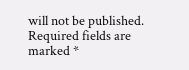will not be published. Required fields are marked *